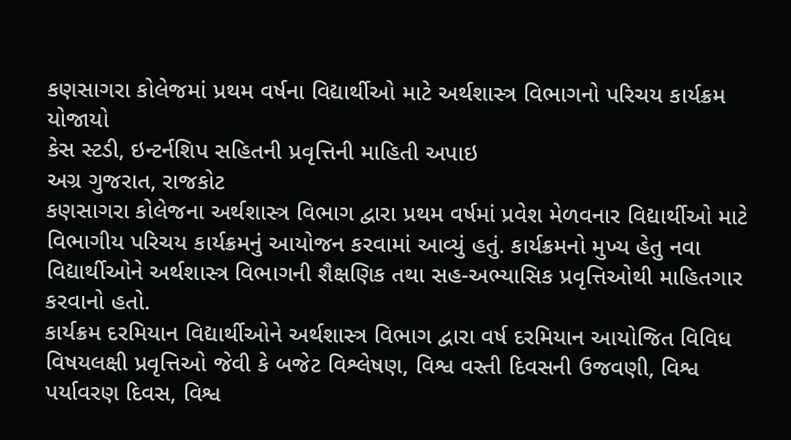કણસાગરા કોલેજમાં પ્રથમ વર્ષના વિદ્યાર્થીઓ માટે અર્થશાસ્ત્ર વિભાગનો પરિચય કાર્યક્રમ યોજાયો
કેસ સ્ટડી, ઇન્ટર્નશિપ સહિતની પ્રવૃત્તિની માહિતી અપાઇ
અગ્ર ગુજરાત, રાજકોટ
કણસાગરા કોલેજના અર્થશાસ્ત્ર વિભાગ દ્વારા પ્રથમ વર્ષમાં પ્રવેશ મેળવનાર વિદ્યાર્થીઓ માટે વિભાગીય પરિચય કાર્યક્રમનું આયોજન કરવામાં આવ્યું હતું. કાર્યક્રમનો મુખ્ય હેતુ નવા વિદ્યાર્થીઓને અર્થશાસ્ત્ર વિભાગની શૈક્ષણિક તથા સહ-અભ્યાસિક પ્રવૃત્તિઓથી માહિતગાર કરવાનો હતો.
કાર્યક્રમ દરમિયાન વિદ્યાર્થીઓને અર્થશાસ્ત્ર વિભાગ દ્વારા વર્ષ દરમિયાન આયોજિત વિવિધ વિષયલક્ષી પ્રવૃત્તિઓ જેવી કે બજેટ વિશ્લેષણ, વિશ્વ વસ્તી દિવસની ઉજવણી, વિશ્વ પર્યાવરણ દિવસ, વિશ્વ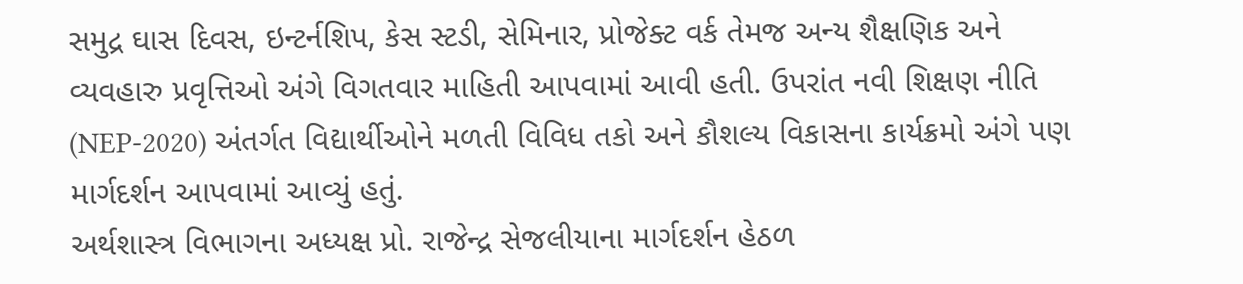સમુદ્ર ઘાસ દિવસ, ઇન્ટર્નશિપ, કેસ સ્ટડી, સેમિનાર, પ્રોજેક્ટ વર્ક તેમજ અન્ય શૈક્ષણિક અને વ્યવહારુ પ્રવૃત્તિઓ અંગે વિગતવાર માહિતી આપવામાં આવી હતી. ઉપરાંત નવી શિક્ષણ નીતિ (NEP-2020) અંતર્ગત વિદ્યાર્થીઓને મળતી વિવિધ તકો અને કૌશલ્ય વિકાસના કાર્યક્રમો અંગે પણ માર્ગદર્શન આપવામાં આવ્યું હતું.
અર્થશાસ્ત્ર વિભાગના અધ્યક્ષ પ્રો. રાજેન્દ્ર સેજલીયાના માર્ગદર્શન હેઠળ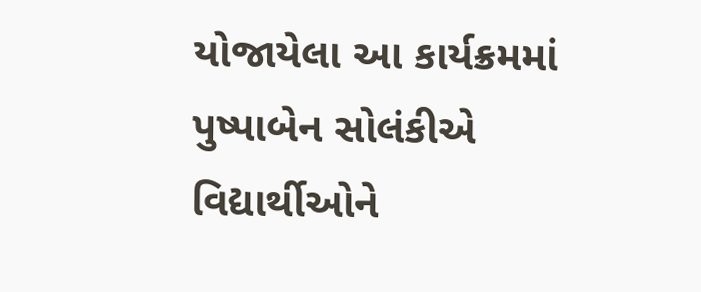યોજાયેલા આ કાર્યક્રમમાં પુષ્પાબેન સોલંકીએ વિદ્યાર્થીઓને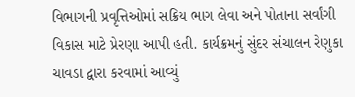વિભાગની પ્રવૃત્તિઓમાં સક્રિય ભાગ લેવા અને પોતાના સર્વાંગી વિકાસ માટે પ્રેરણા આપી હતી. કાર્યક્રમનું સુંદર સંચાલન રેણુકા ચાવડા દ્વારા કરવામાં આવ્યું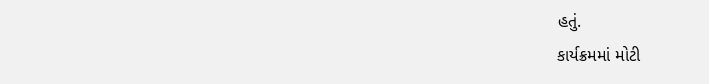હતું.
કાર્યક્રમમાં મોટી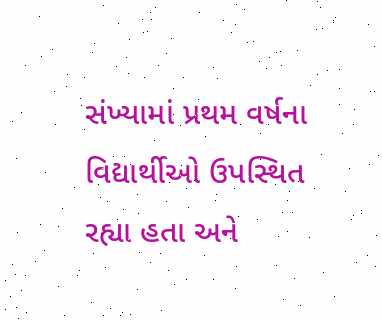સંખ્યામાં પ્રથમ વર્ષના વિદ્યાર્થીઓ ઉપસ્થિત રહ્યા હતા અને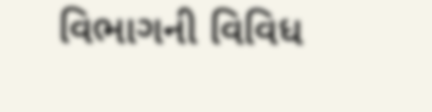વિભાગની વિવિધ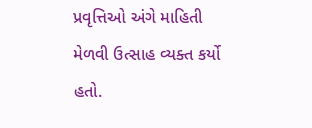પ્રવૃત્તિઓ અંગે માહિતી મેળવી ઉત્સાહ વ્યક્ત કર્યો હતો.